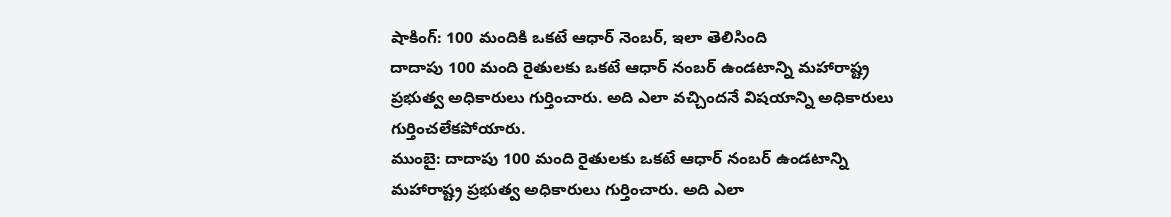షాకింగ్: 100 మందికి ఒకటే ఆధార్ నెంబర్, ఇలా తెలిసింది
దాదాపు 100 మంది రైతులకు ఒకటే ఆధార్ నంబర్ ఉండటాన్ని మహారాష్ట్ర ప్రభుత్వ అధికారులు గుర్తించారు. అది ఎలా వచ్చిందనే విషయాన్ని అధికారులు గుర్తించలేకపోయారు.
ముంబై: దాదాపు 100 మంది రైతులకు ఒకటే ఆధార్ నంబర్ ఉండటాన్ని మహారాష్ట్ర ప్రభుత్వ అధికారులు గుర్తించారు. అది ఎలా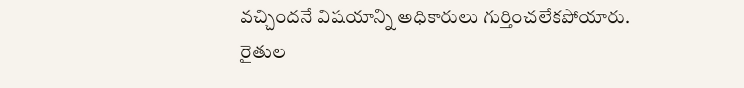వచ్చిందనే విషయాన్ని అధికారులు గుర్తించలేకపోయారు.
రైతుల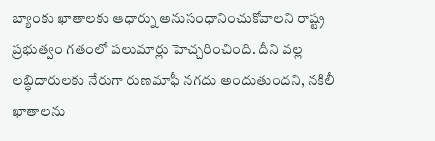బ్యాంకు ఖాతాలకు ఆధార్ను అనుసంధానించుకోవాలని రాష్ట్ర ప్రభుత్వం గతంలో పలుమార్లు హెచ్చరించింది. దీని వల్ల లబ్ధిదారులకు నేరుగా రుణమాఫీ నగదు అందుతుందని, నకిలీ ఖాతాలను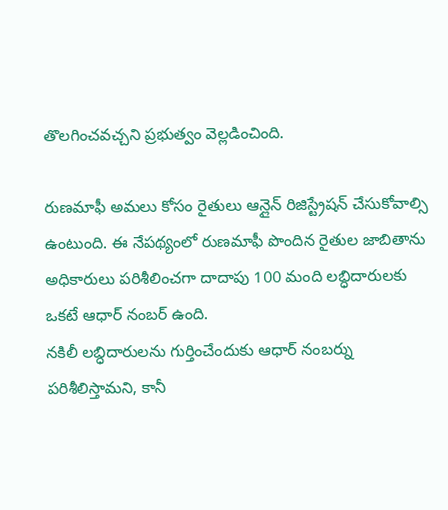తొలగించవచ్చని ప్రభుత్వం వెల్లడించింది.

రుణమాఫీ అమలు కోసం రైతులు ఆన్లైన్ రిజిస్ట్రేషన్ చేసుకోవాల్సి ఉంటుంది. ఈ నేపథ్యంలో రుణమాఫీ పొందిన రైతుల జాబితాను అధికారులు పరిశీలించగా దాదాపు 100 మంది లబ్ధిదారులకు ఒకటే ఆధార్ నంబర్ ఉంది.
నకిలీ లబ్ధిదారులను గుర్తించేందుకు ఆధార్ నంబర్ను పరిశీలిస్తామని, కానీ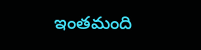ఇంతమంది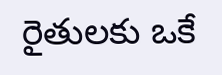రైతులకు ఒకే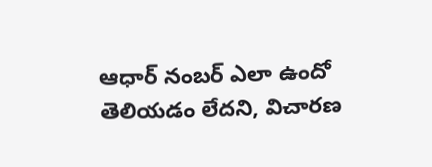ఆధార్ నంబర్ ఎలా ఉందో తెలియడం లేదని, విచారణ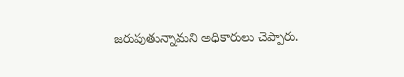జరుపుతున్నామని అధికారులు చెప్పారు.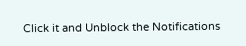Click it and Unblock the Notifications